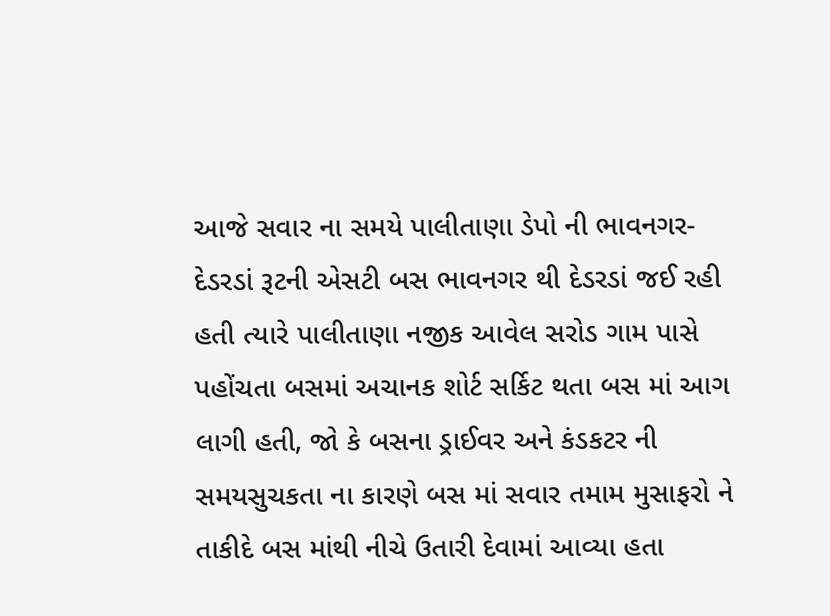આજે સવાર ના સમયે પાલીતાણા ડેપો ની ભાવનગર- દેડરડાં રૂટની એસટી બસ ભાવનગર થી દેડરડાં જઈ રહી હતી ત્યારે પાલીતાણા નજીક આવેલ સરોડ ગામ પાસે પહોંચતા બસમાં અચાનક શોર્ટ સર્કિટ થતા બસ માં આગ લાગી હતી, જો કે બસના ડ્રાઈવર અને કંડકટર ની સમયસુચકતા ના કારણે બસ માં સવાર તમામ મુસાફરો ને તાકીદે બસ માંથી નીચે ઉતારી દેવામાં આવ્યા હતા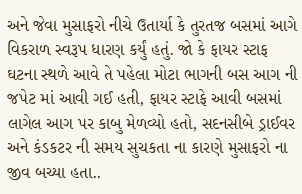અને જેવા મુસાફરો નીચે ઉતાર્યા કે તુરતજ બસમાં આગે વિકરાળ સ્વરૂપ ધારણ કર્યું હતું. જો કે ફાયર સ્ટાફ ઘટના સ્થળે આવે તે પહેલા મોટા ભાગની બસ આગ ની જપેટ માં આવી ગઈ હતી, ફાયર સ્ટાફે આવી બસમાં લાગેલ આગ પર કાબુ મેળવ્યો હતો, સદનસીબે ડ્રાઈવર અને કંડકટર ની સમય સુચકતા ના કારણે મુસાફરો ના જીવ બચ્યા હતા..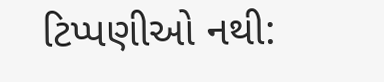ટિપ્પણીઓ નથી: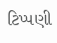ટિપ્પણી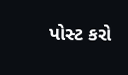પોસ્ટ કરો